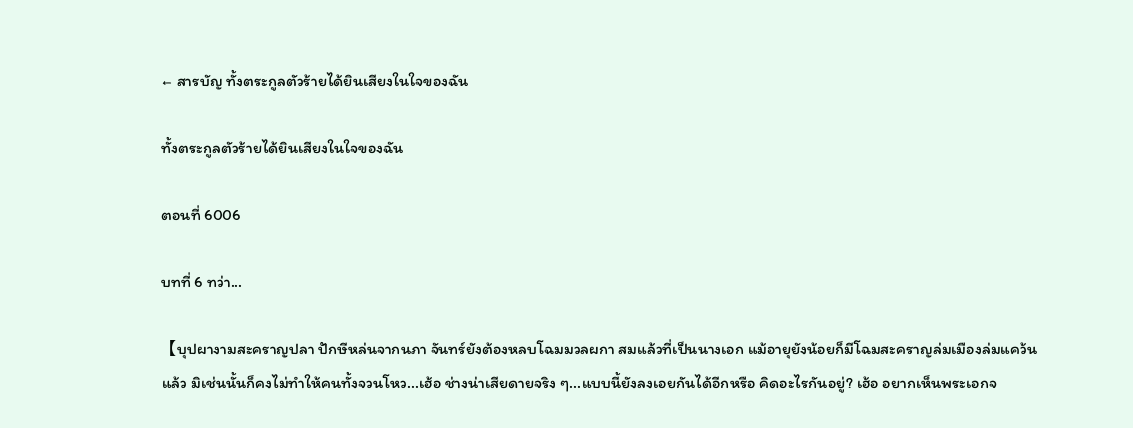← สารบัญ ทั้งตระกูลตัวร้ายได้ยินเสียงในใจของฉัน

ทั้งตระกูลตัวร้ายได้ยินเสียงในใจของฉัน

ตอนที่ 6006

บทที่ 6 ทว่า...

【บุปผางามสะคราญปลา ปักษีหล่นจากนภา จันทร์ยังต้องหลบโฉมมวลผกา สมแล้วที่เป็นนางเอก แม้อายุยังน้อยก็มีโฉมสะคราญล่มเมืองล่มแคว้นแล้ว มิเช่นนั้นก็คงไม่ทำให้คนทั้งจวนโหว...เฮ้อ ช่างน่าเสียดายจริง ๆ...แบบนี้ยังลงเอยกันได้อีกหรือ คิดอะไรกันอยู่? เฮ้อ อยากเห็นพระเอกจ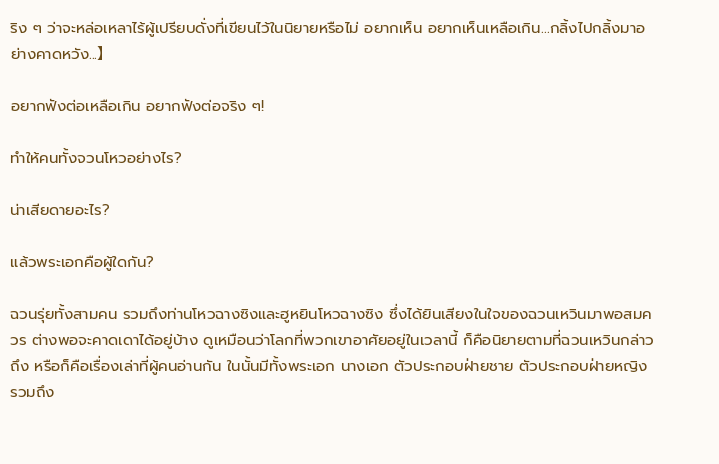ริง ๆ ว่าจะหล่อเหลาไร้ผู้เปรียบดั่งที่เขียนไว้ในนิยายหรือไม่ อยากเห็น อยากเห็นเหลือเกิน...กลิ้งไปกลิ้งมาอย่างคาดหวัง...】

อยากฟังต่อเหลือเกิน อยากฟังต่อจริง ๆ!

ทำให้คนทั้งจวนโหวอย่างไร?

น่าเสียดายอะไร?

แล้วพระเอกคือผู้ใดกัน?

ฉวนรุ่ยทั้งสามคน รวมถึงท่านโหวฉางซิงและฮูหยินโหวฉางซิง ซึ่งได้ยินเสียงในใจของฉวนเหวินมาพอสมควร ต่างพอจะคาดเดาได้อยู่บ้าง ดูเหมือนว่าโลกที่พวกเขาอาศัยอยู่ในเวลานี้ ก็คือนิยายตามที่ฉวนเหวินกล่าวถึง หรือก็คือเรื่องเล่าที่ผู้คนอ่านกัน ในนั้นมีทั้งพระเอก นางเอก ตัวประกอบฝ่ายชาย ตัวประกอบฝ่ายหญิง รวมถึง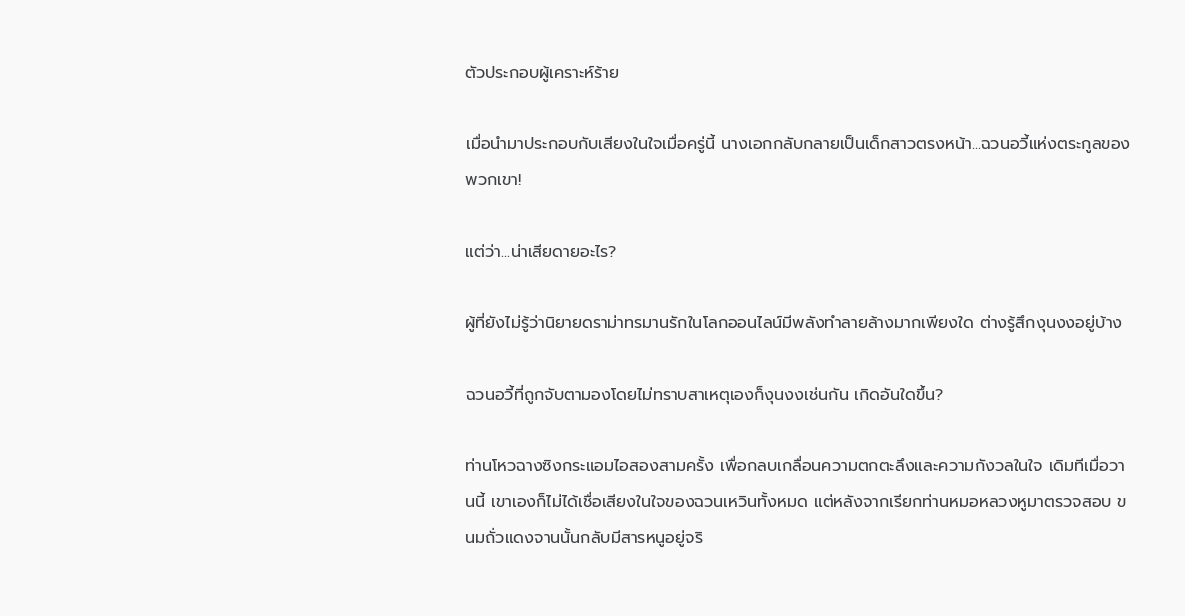ตัวประกอบผู้เคราะห์ร้าย

เมื่อนำมาประกอบกับเสียงในใจเมื่อครู่นี้ นางเอกกลับกลายเป็นเด็กสาวตรงหน้า...ฉวนอวี้แห่งตระกูลของพวกเขา!

แต่ว่า...น่าเสียดายอะไร?

ผู้ที่ยังไม่รู้ว่านิยายดราม่าทรมานรักในโลกออนไลน์มีพลังทำลายล้างมากเพียงใด ต่างรู้สึกงุนงงอยู่บ้าง

ฉวนอวี้ที่ถูกจับตามองโดยไม่ทราบสาเหตุเองก็งุนงงเช่นกัน เกิดอันใดขึ้น?

ท่านโหวฉางซิงกระแอมไอสองสามครั้ง เพื่อกลบเกลื่อนความตกตะลึงและความกังวลในใจ เดิมทีเมื่อวานนี้ เขาเองก็ไม่ได้เชื่อเสียงในใจของฉวนเหวินทั้งหมด แต่หลังจากเรียกท่านหมอหลวงหูมาตรวจสอบ ขนมถั่วแดงจานนั้นกลับมีสารหนูอยู่จริ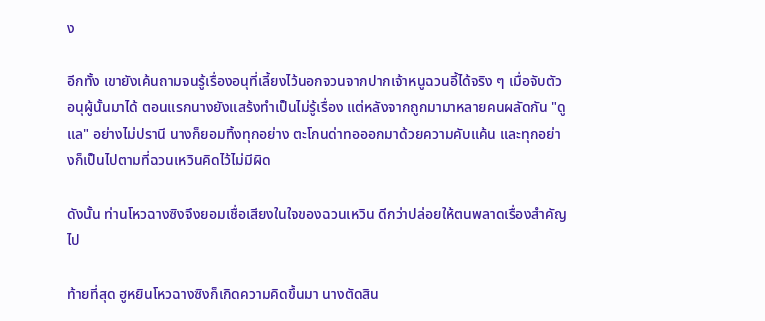ง

อีกทั้ง เขายังเค้นถามจนรู้เรื่องอนุที่เลี้ยงไว้นอกจวนจากปากเจ้าหนูฉวนอี้ได้จริง ๆ เมื่อจับตัวอนุผู้นั้นมาได้ ตอนแรกนางยังแสร้งทำเป็นไม่รู้เรื่อง แต่หลังจากถูกมามาหลายคนผลัดกัน "ดูแล" อย่างไม่ปรานี นางก็ยอมทิ้งทุกอย่าง ตะโกนด่าทอออกมาด้วยความคับแค้น และทุกอย่างก็เป็นไปตามที่ฉวนเหวินคิดไว้ไม่มีผิด

ดังนั้น ท่านโหวฉางซิงจึงยอมเชื่อเสียงในใจของฉวนเหวิน ดีกว่าปล่อยให้ตนพลาดเรื่องสำคัญไป

ท้ายที่สุด ฮูหยินโหวฉางซิงก็เกิดความคิดขึ้นมา นางตัดสิน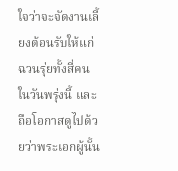ใจว่าจะจัดงานเลี้ยงต้อนรับให้แก่ฉวนรุ่ยทั้งสี่คนในวันพรุ่งนี้ และถือโอกาสดูไปด้วยว่าพระเอกผู้นั้น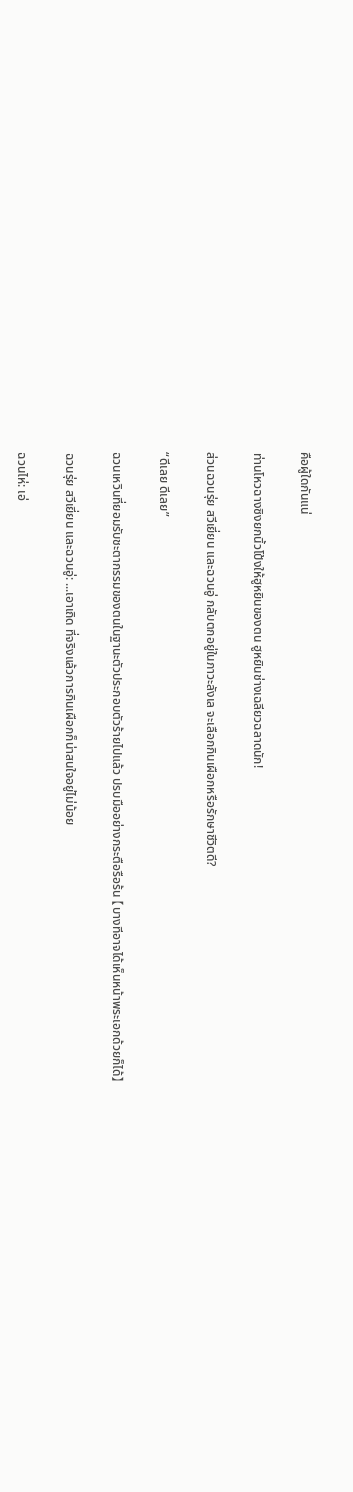คือผู้ใดกันแน่

ท่านโหวฉางซิงยกนิ้วโป้งให้ฮูหยินของตน ฮูหยินช่างเฉลียวฉลาดนัก!

ส่วนฉวนรุ่ย สวีเยี่ยน และฉวนอู่ กลับตกอยู่ในภาวะลังเล จะเลือกกินเผือกหรือรักษาชีวิตดี?

“ดีเลย ดีเลย”

ฉวนเหวินที่ยอมรับชะตากรรมของตนในฐานะตัวประกอบตัวร้ายไปแล้ว ปรบมืออย่างกระตือรือร้น 【บางทีอาจได้เห็นหน้าพระเอกด้วยก็ได้】

ฉวนรุ่ย สวีเยี่ยน และฉวนอู่: ...เอาเถิด ที่จริงแล้วการกินเผือกก็น่าสนใจอยู่ไม่น้อย

ฉวนไห่: เอ่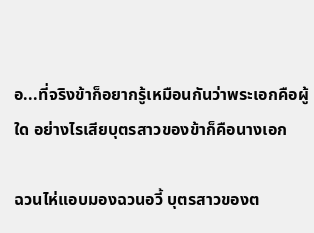อ...ที่จริงข้าก็อยากรู้เหมือนกันว่าพระเอกคือผู้ใด อย่างไรเสียบุตรสาวของข้าก็คือนางเอก

ฉวนไห่แอบมองฉวนอวี้ บุตรสาวของต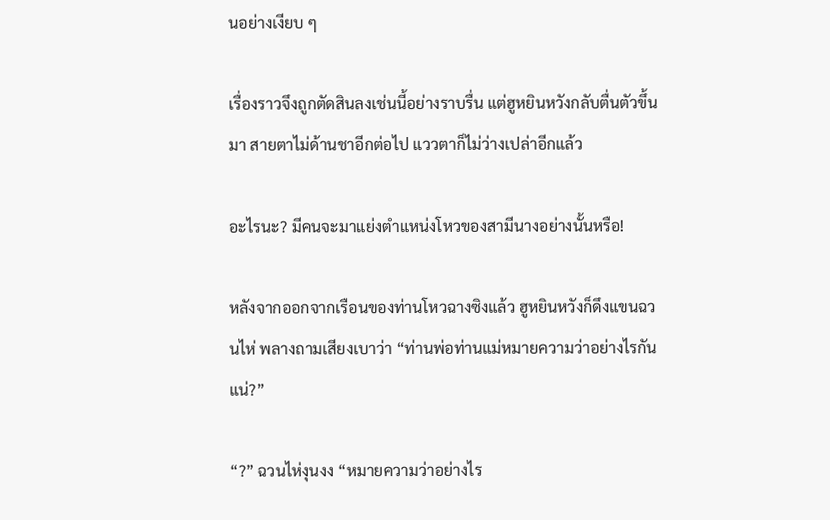นอย่างเงียบ ๆ

เรื่องราวจึงถูกตัดสินลงเช่นนี้อย่างราบรื่น แต่ฮูหยินหวังกลับตื่นตัวขึ้นมา สายตาไม่ด้านชาอีกต่อไป แววตาก็ไม่ว่างเปล่าอีกแล้ว

อะไรนะ? มีคนจะมาแย่งตำแหน่งโหวของสามีนางอย่างนั้นหรือ!

หลังจากออกจากเรือนของท่านโหวฉางซิงแล้ว ฮูหยินหวังก็ดึงแขนฉวนไห่ พลางถามเสียงเบาว่า “ท่านพ่อท่านแม่หมายความว่าอย่างไรกันแน่?”

“?” ฉวนไห่งุนงง “หมายความว่าอย่างไร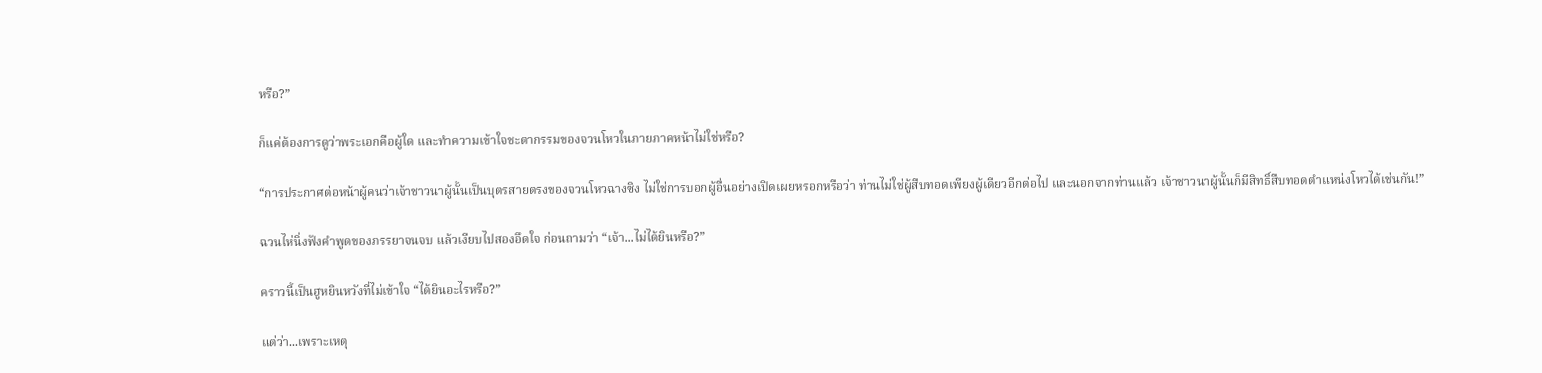หรือ?”

ก็แค่ต้องการดูว่าพระเอกคือผู้ใด และทำความเข้าใจชะตากรรมของจวนโหวในภายภาคหน้าไม่ใช่หรือ?

“การประกาศต่อหน้าผู้คนว่าเจ้าชาวนาผู้นั้นเป็นบุตรสายตรงของจวนโหวฉางซิง ไม่ใช่การบอกผู้อื่นอย่างเปิดเผยหรอกหรือว่า ท่านไม่ใช่ผู้สืบทอดเพียงผู้เดียวอีกต่อไป และนอกจากท่านแล้ว เจ้าชาวนาผู้นั้นก็มีสิทธิ์สืบทอดตำแหน่งโหวได้เช่นกัน!”

ฉวนไห่นิ่งฟังคำพูดของภรรยาจนจบ แล้วเงียบไปสองอึดใจ ก่อนถามว่า “เจ้า...ไม่ได้ยินหรือ?”

คราวนี้เป็นฮูหยินหวังที่ไม่เข้าใจ “ได้ยินอะไรหรือ?”

แต่ว่า...เพราะเหตุ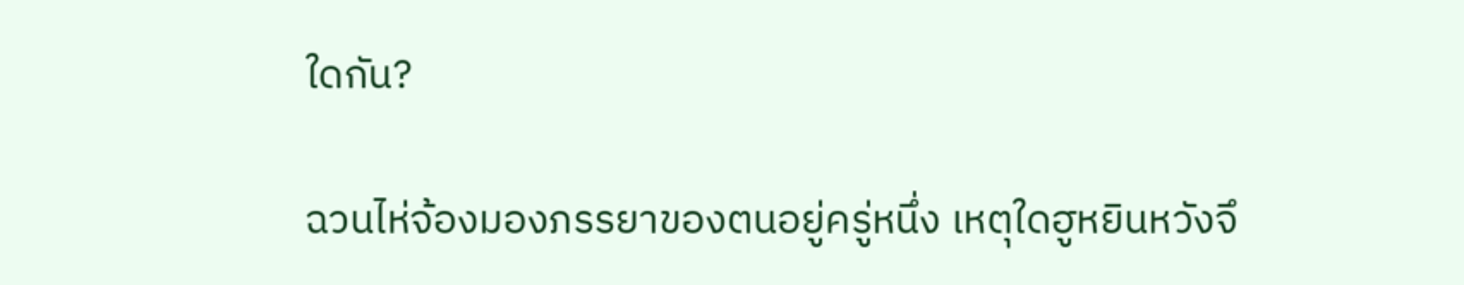ใดกัน?

ฉวนไห่จ้องมองภรรยาของตนอยู่ครู่หนึ่ง เหตุใดฮูหยินหวังจึ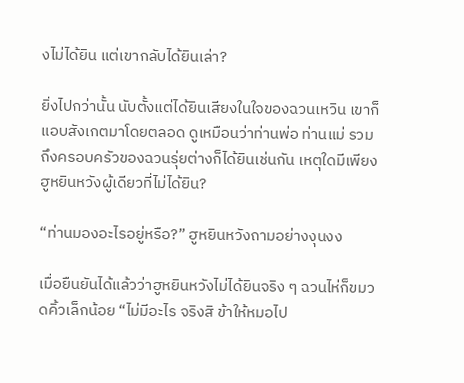งไม่ได้ยิน แต่เขากลับได้ยินเล่า?

ยิ่งไปกว่านั้น นับตั้งแต่ได้ยินเสียงในใจของฉวนเหวิน เขาก็แอบสังเกตมาโดยตลอด ดูเหมือนว่าท่านพ่อ ท่านแม่ รวมถึงครอบครัวของฉวนรุ่ยต่างก็ได้ยินเช่นกัน เหตุใดมีเพียงฮูหยินหวังผู้เดียวที่ไม่ได้ยิน?

“ท่านมองอะไรอยู่หรือ?” ฮูหยินหวังถามอย่างงุนงง

เมื่อยืนยันได้แล้วว่าฮูหยินหวังไม่ได้ยินจริง ๆ ฉวนไห่ก็ขมวดคิ้วเล็กน้อย “ไม่มีอะไร จริงสิ ข้าให้หมอไป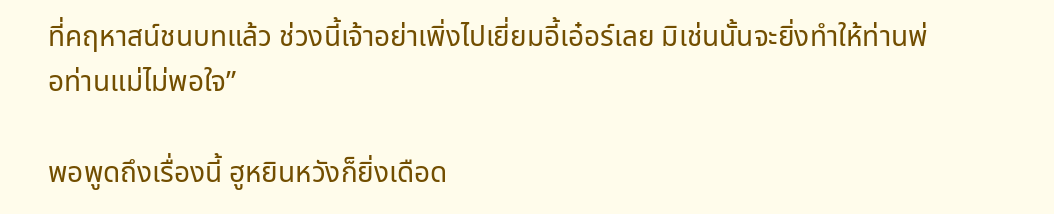ที่คฤหาสน์ชนบทแล้ว ช่วงนี้เจ้าอย่าเพิ่งไปเยี่ยมอี้เอ๋อร์เลย มิเช่นนั้นจะยิ่งทำให้ท่านพ่อท่านแม่ไม่พอใจ”

พอพูดถึงเรื่องนี้ ฮูหยินหวังก็ยิ่งเดือด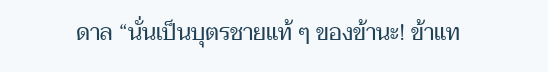ดาล “นั่นเป็นบุตรชายแท้ ๆ ของข้านะ! ข้าแท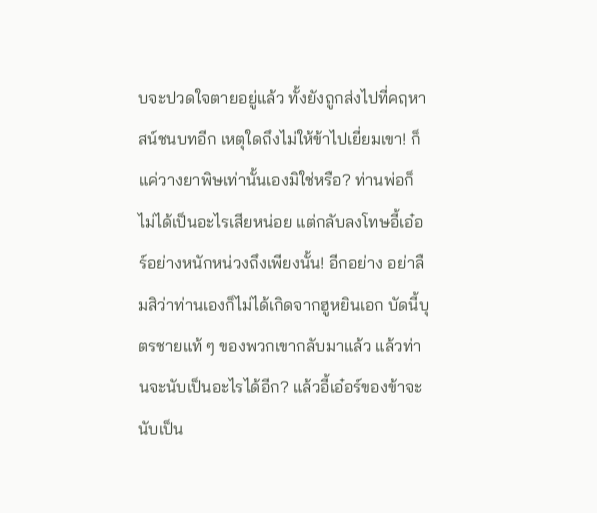บจะปวดใจตายอยู่แล้ว ทั้งยังถูกส่งไปที่คฤหาสน์ชนบทอีก เหตุใดถึงไม่ให้ข้าไปเยี่ยมเขา! ก็แค่วางยาพิษเท่านั้นเองมิใช่หรือ? ท่านพ่อก็ไม่ได้เป็นอะไรเสียหน่อย แต่กลับลงโทษอี้เอ๋อร์อย่างหนักหน่วงถึงเพียงนั้น! อีกอย่าง อย่าลืมสิว่าท่านเองก็ไม่ได้เกิดจากฮูหยินเอก บัดนี้บุตรชายแท้ ๆ ของพวกเขากลับมาแล้ว แล้วท่านจะนับเป็นอะไรได้อีก? แล้วอี้เอ๋อร์ของข้าจะนับเป็น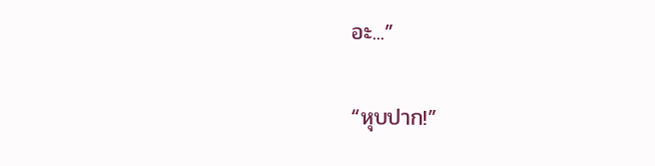อะ...”

“หุบปาก!”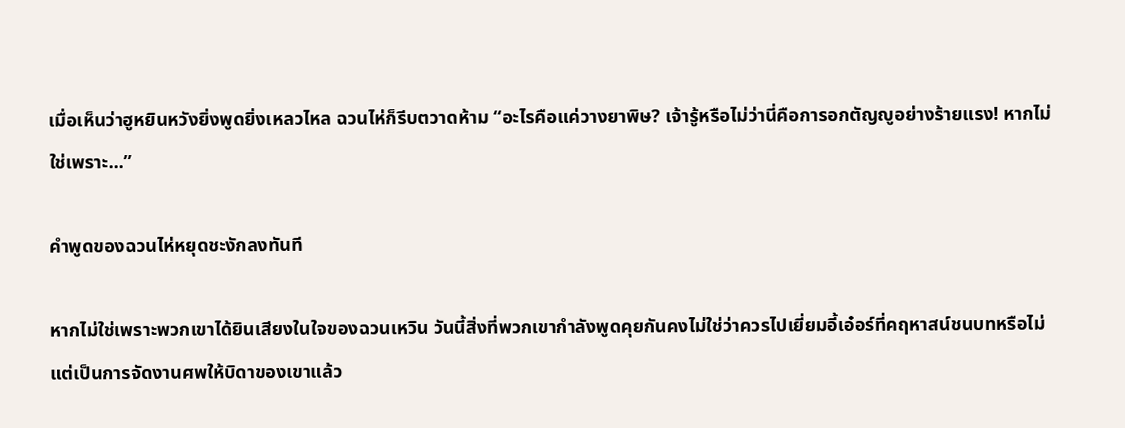เมื่อเห็นว่าฮูหยินหวังยิ่งพูดยิ่งเหลวไหล ฉวนไห่ก็รีบตวาดห้าม “อะไรคือแค่วางยาพิษ? เจ้ารู้หรือไม่ว่านี่คือการอกตัญญูอย่างร้ายแรง! หากไม่ใช่เพราะ...”

คำพูดของฉวนไห่หยุดชะงักลงทันที

หากไม่ใช่เพราะพวกเขาได้ยินเสียงในใจของฉวนเหวิน วันนี้สิ่งที่พวกเขากำลังพูดคุยกันคงไม่ใช่ว่าควรไปเยี่ยมอี้เอ๋อร์ที่คฤหาสน์ชนบทหรือไม่ แต่เป็นการจัดงานศพให้บิดาของเขาแล้ว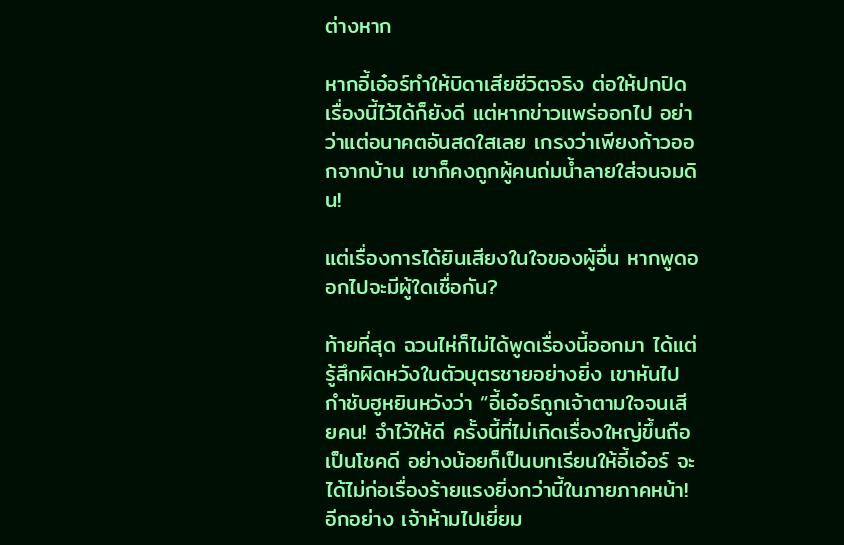ต่างหาก

หากอี้เอ๋อร์ทำให้บิดาเสียชีวิตจริง ต่อให้ปกปิดเรื่องนี้ไว้ได้ก็ยังดี แต่หากข่าวแพร่ออกไป อย่าว่าแต่อนาคตอันสดใสเลย เกรงว่าเพียงก้าวออกจากบ้าน เขาก็คงถูกผู้คนถ่มน้ำลายใส่จนจมดิน!

แต่เรื่องการได้ยินเสียงในใจของผู้อื่น หากพูดออกไปจะมีผู้ใดเชื่อกัน?

ท้ายที่สุด ฉวนไห่ก็ไม่ได้พูดเรื่องนี้ออกมา ได้แต่รู้สึกผิดหวังในตัวบุตรชายอย่างยิ่ง เขาหันไปกำชับฮูหยินหวังว่า “อี้เอ๋อร์ถูกเจ้าตามใจจนเสียคน! จำไว้ให้ดี ครั้งนี้ที่ไม่เกิดเรื่องใหญ่ขึ้นถือเป็นโชคดี อย่างน้อยก็เป็นบทเรียนให้อี้เอ๋อร์ จะได้ไม่ก่อเรื่องร้ายแรงยิ่งกว่านี้ในภายภาคหน้า! อีกอย่าง เจ้าห้ามไปเยี่ยม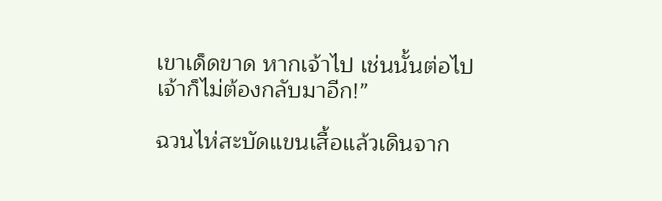เขาเด็ดขาด หากเจ้าไป เช่นนั้นต่อไปเจ้าก็ไม่ต้องกลับมาอีก!”

ฉวนไห่สะบัดแขนเสื้อแล้วเดินจาก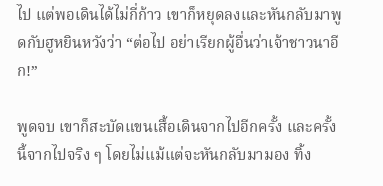ไป แต่พอเดินได้ไม่กี่ก้าว เขาก็หยุดลงและหันกลับมาพูดกับฮูหยินหวังว่า “ต่อไป อย่าเรียกผู้อื่นว่าเจ้าชาวนาอีก!”

พูดจบ เขาก็สะบัดแขนเสื้อเดินจากไปอีกครั้ง และครั้งนี้จากไปจริง ๆ โดยไม่แม้แต่จะหันกลับมามอง ทิ้ง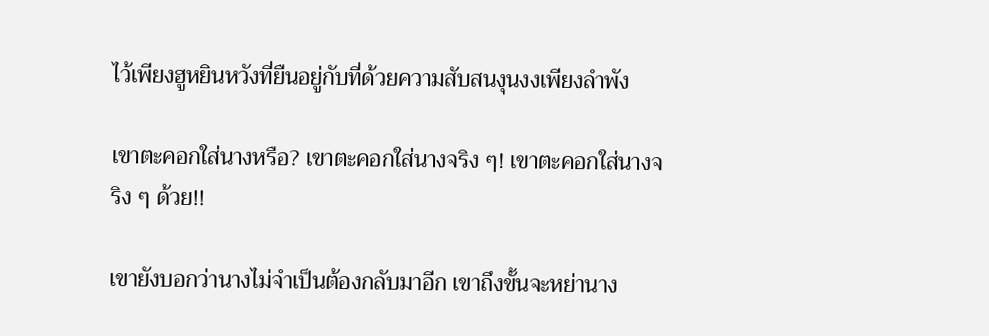ไว้เพียงฮูหยินหวังที่ยืนอยู่กับที่ด้วยความสับสนงุนงงเพียงลำพัง

เขาตะคอกใส่นางหรือ? เขาตะคอกใส่นางจริง ๆ! เขาตะคอกใส่นางจริง ๆ ด้วย!!

เขายังบอกว่านางไม่จำเป็นต้องกลับมาอีก เขาถึงขั้นจะหย่านาง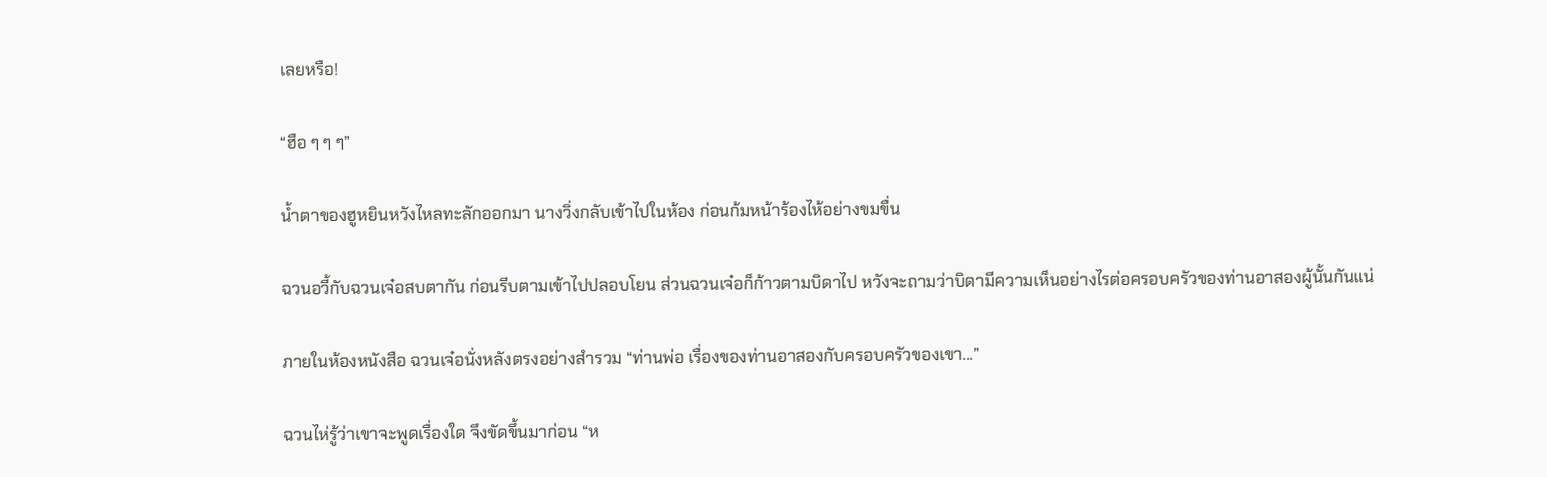เลยหรือ!

“ฮือ ๆ ๆ ๆ”

น้ำตาของฮูหยินหวังไหลทะลักออกมา นางวิ่งกลับเข้าไปในห้อง ก่อนก้มหน้าร้องไห้อย่างขมขื่น

ฉวนอวี้กับฉวนเจ๋อสบตากัน ก่อนรีบตามเข้าไปปลอบโยน ส่วนฉวนเจ๋อก็ก้าวตามบิดาไป หวังจะถามว่าบิดามีความเห็นอย่างไรต่อครอบครัวของท่านอาสองผู้นั้นกันแน่

ภายในห้องหนังสือ ฉวนเจ๋อนั่งหลังตรงอย่างสำรวม “ท่านพ่อ เรื่องของท่านอาสองกับครอบครัวของเขา...”

ฉวนไห่รู้ว่าเขาจะพูดเรื่องใด จึงขัดขึ้นมาก่อน “ห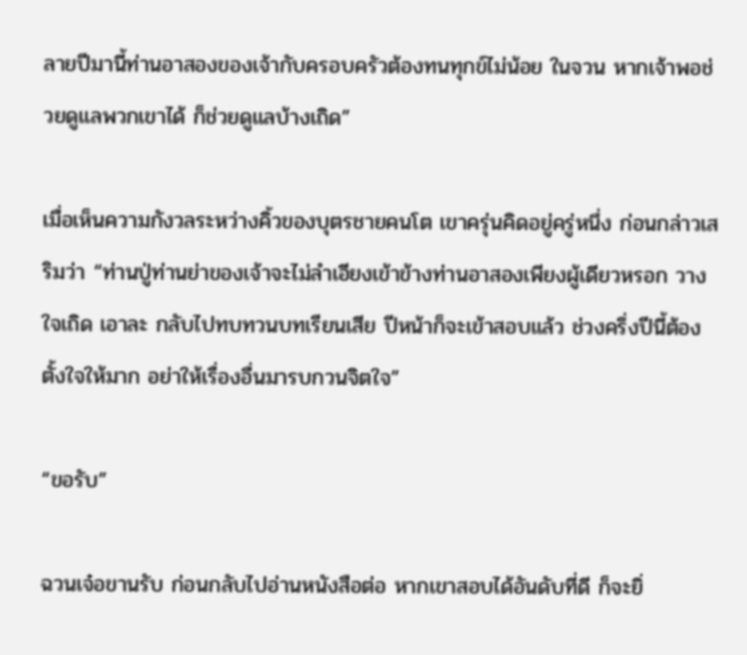ลายปีมานี้ท่านอาสองของเจ้ากับครอบครัวต้องทนทุกข์ไม่น้อย ในจวน หากเจ้าพอช่วยดูแลพวกเขาได้ ก็ช่วยดูแลบ้างเถิด”

เมื่อเห็นความกังวลระหว่างคิ้วของบุตรชายคนโต เขาครุ่นคิดอยู่ครู่หนึ่ง ก่อนกล่าวเสริมว่า “ท่านปู่ท่านย่าของเจ้าจะไม่ลำเอียงเข้าข้างท่านอาสองเพียงผู้เดียวหรอก วางใจเถิด เอาละ กลับไปทบทวนบทเรียนเสีย ปีหน้าก็จะเข้าสอบแล้ว ช่วงครึ่งปีนี้ต้องตั้งใจให้มาก อย่าให้เรื่องอื่นมารบกวนจิตใจ”

“ขอรับ”

ฉวนเจ๋อขานรับ ก่อนกลับไปอ่านหนังสือต่อ หากเขาสอบได้อันดับที่ดี ก็จะยิ่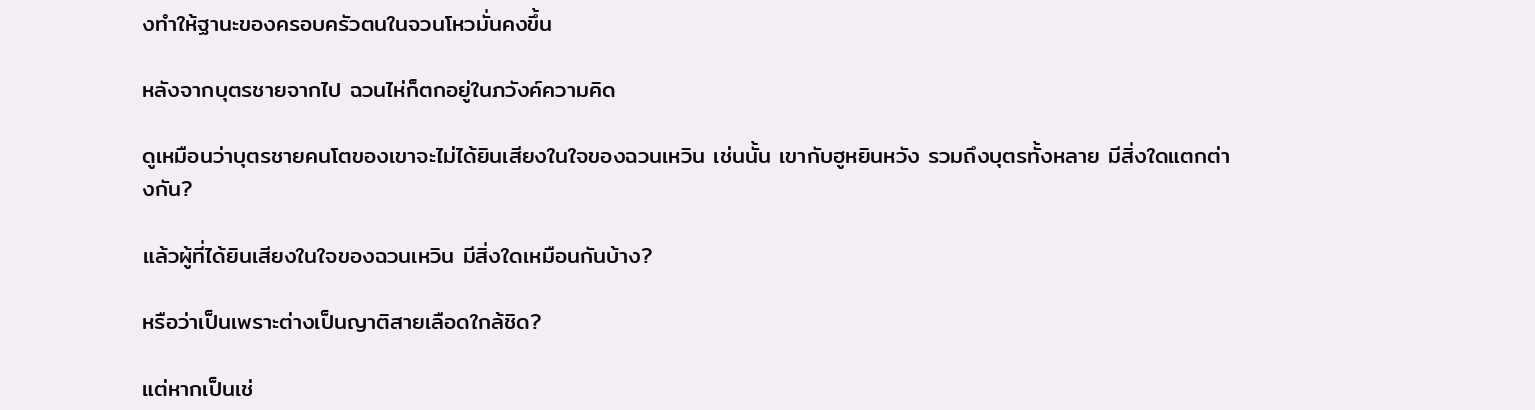งทำให้ฐานะของครอบครัวตนในจวนโหวมั่นคงขึ้น

หลังจากบุตรชายจากไป ฉวนไห่ก็ตกอยู่ในภวังค์ความคิด

ดูเหมือนว่าบุตรชายคนโตของเขาจะไม่ได้ยินเสียงในใจของฉวนเหวิน เช่นนั้น เขากับฮูหยินหวัง รวมถึงบุตรทั้งหลาย มีสิ่งใดแตกต่างกัน?

แล้วผู้ที่ได้ยินเสียงในใจของฉวนเหวิน มีสิ่งใดเหมือนกันบ้าง?

หรือว่าเป็นเพราะต่างเป็นญาติสายเลือดใกล้ชิด?

แต่หากเป็นเช่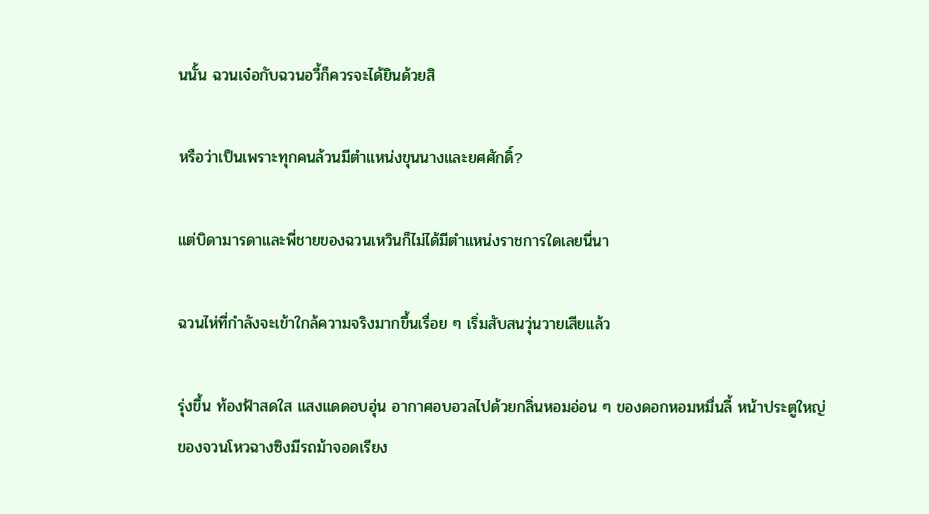นนั้น ฉวนเจ๋อกับฉวนอวี้ก็ควรจะได้ยินด้วยสิ

หรือว่าเป็นเพราะทุกคนล้วนมีตำแหน่งขุนนางและยศศักดิ์?

แต่บิดามารดาและพี่ชายของฉวนเหวินก็ไม่ได้มีตำแหน่งราชการใดเลยนี่นา

ฉวนไห่ที่กำลังจะเข้าใกล้ความจริงมากขึ้นเรื่อย ๆ เริ่มสับสนวุ่นวายเสียแล้ว

รุ่งขึ้น ท้องฟ้าสดใส แสงแดดอบอุ่น อากาศอบอวลไปด้วยกลิ่นหอมอ่อน ๆ ของดอกหอมหมื่นลี้ หน้าประตูใหญ่ของจวนโหวฉางซิงมีรถม้าจอดเรียง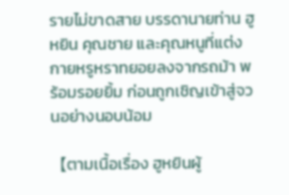รายไม่ขาดสาย บรรดานายท่าน ฮูหยิน คุณชาย และคุณหนูที่แต่งกายหรูหราทยอยลงจากรถม้า พร้อมรอยยิ้ม ก่อนถูกเชิญเข้าสู่จวนอย่างนอบน้อม

【ตามเนื้อเรื่อง ฮูหยินผู้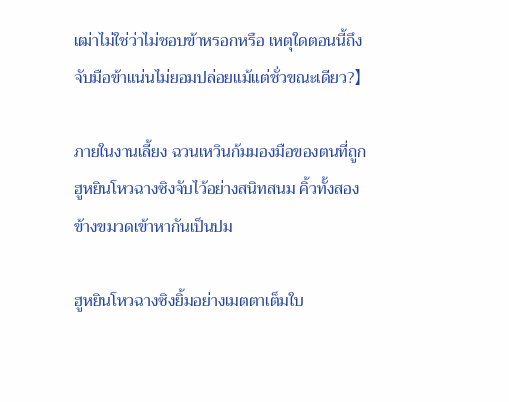เฒ่าไม่ใช่ว่าไม่ชอบข้าหรอกหรือ เหตุใดตอนนี้ถึงจับมือข้าแน่นไม่ยอมปล่อยแม้แต่ชั่วขณะเดียว?】

ภายในงานเลี้ยง ฉวนเหวินก้มมองมือของตนที่ถูกฮูหยินโหวฉางซิงจับไว้อย่างสนิทสนม คิ้วทั้งสองข้างขมวดเข้าหากันเป็นปม

ฮูหยินโหวฉางซิงยิ้มอย่างเมตตาเต็มใบ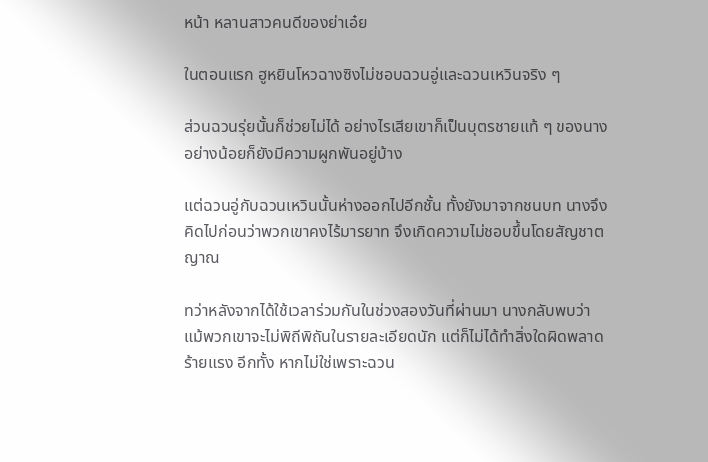หน้า หลานสาวคนดีของย่าเอ๋ย

ในตอนแรก ฮูหยินโหวฉางซิงไม่ชอบฉวนอู่และฉวนเหวินจริง ๆ

ส่วนฉวนรุ่ยนั้นก็ช่วยไม่ได้ อย่างไรเสียเขาก็เป็นบุตรชายแท้ ๆ ของนาง อย่างน้อยก็ยังมีความผูกพันอยู่บ้าง

แต่ฉวนอู่กับฉวนเหวินนั้นห่างออกไปอีกชั้น ทั้งยังมาจากชนบท นางจึงคิดไปก่อนว่าพวกเขาคงไร้มารยาท จึงเกิดความไม่ชอบขึ้นโดยสัญชาตญาณ

ทว่าหลังจากได้ใช้เวลาร่วมกันในช่วงสองวันที่ผ่านมา นางกลับพบว่า แม้พวกเขาจะไม่พิถีพิถันในรายละเอียดนัก แต่ก็ไม่ได้ทำสิ่งใดผิดพลาดร้ายแรง อีกทั้ง หากไม่ใช่เพราะฉวน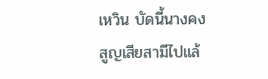เหวิน บัดนี้นางคงสูญเสียสามีไปแล้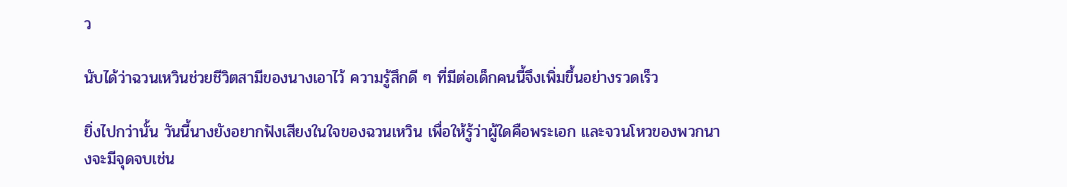ว

นับได้ว่าฉวนเหวินช่วยชีวิตสามีของนางเอาไว้ ความรู้สึกดี ๆ ที่มีต่อเด็กคนนี้จึงเพิ่มขึ้นอย่างรวดเร็ว

ยิ่งไปกว่านั้น วันนี้นางยังอยากฟังเสียงในใจของฉวนเหวิน เพื่อให้รู้ว่าผู้ใดคือพระเอก และจวนโหวของพวกนางจะมีจุดจบเช่น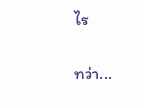ไร

ทว่า...